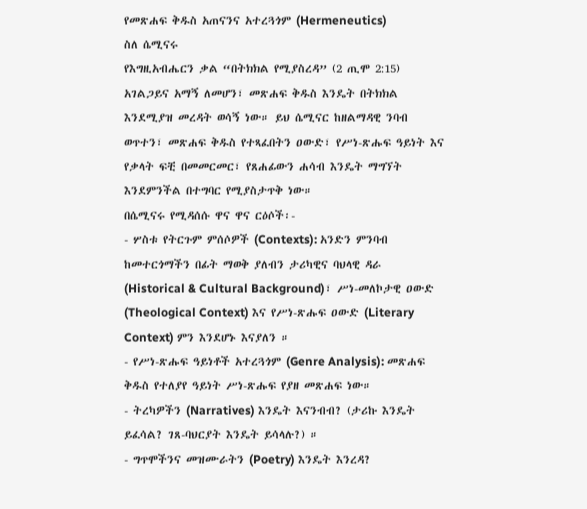የመጽሐፍ ቅዱስ አጠናንና አተረጓጎም (Hermeneutics)
ስለ ሴሚናሩ
የእግዚአብሔርን ቃል “በትክክል የሚያስረዳ” (2 ጢሞ 2:15) አገልጋይና አማኝ ለመሆን፣ መጽሐፍ ቅዱስ እንዴት በትክክል እንደሚያዝ መረዳት ወሳኝ ነው። ይህ ሴሚናር ከዘልማዳዊ ንባብ ወጥተን፣ መጽሐፍ ቅዱስ የተጻፈበትን ዐውድ፣ የሥነ-ጽሑፍ ዓይነት እና የቃላት ፍቺ በመመርመር፣ የጸሐፊውን ሐሳብ እንዴት ማግኘት እንደምንችል በተግባር የሚያስታጥቅ ነው።
በሴሚናሩ የሚዳሰሱ ዋና ዋና ርዕሶች፡-
- ሦስቱ የትርጉም ምሰሶዎች (Contexts): አንድን ምንባብ ከመተርጎማችን በፊት ማወቅ ያለብን ታሪካዊና ባህላዊ ዳራ (Historical & Cultural Background)፣ ሥነ-መለኮታዊ ዐውድ (Theological Context) እና የሥነ-ጽሑፍ ዐውድ (Literary Context) ምን እንደሆኑ እናያለን ።
- የሥነ-ጽሑፍ ዓይነቶች አተረጓጎም (Genre Analysis): መጽሐፍ ቅዱስ የተለያየ ዓይነት ሥነ-ጽሑፍ የያዘ መጽሐፍ ነው።
- ትረካዎችን (Narratives) እንዴት እናንብብ? (ታሪኩ እንዴት ይፈሳል? ገጸ-ባህርያት እንዴት ይሳላሉ?) ።
- ግጥሞችንና መዝሙራትን (Poetry) እንዴት እንረዳ?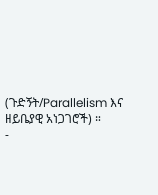(ጉድኝት/Parallelism እና ዘይቤያዊ አነጋገሮች) ።
-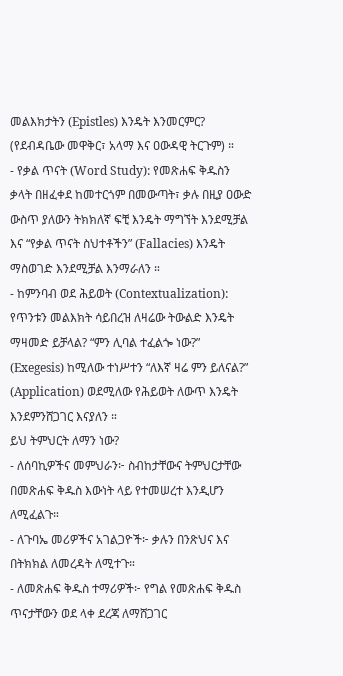መልእክታትን (Epistles) እንዴት እንመርምር? (የደብዳቤው መዋቅር፣ አላማ እና ዐውዳዊ ትርጉም) ።
- የቃል ጥናት (Word Study): የመጽሐፍ ቅዱስን ቃላት በዘፈቀደ ከመተርጎም በመውጣት፣ ቃሉ በዚያ ዐውድ ውስጥ ያለውን ትክክለኛ ፍቺ እንዴት ማግኘት እንደሚቻል እና “የቃል ጥናት ስህተቶችን” (Fallacies) እንዴት ማስወገድ እንደሚቻል እንማራለን ።
- ከምንባብ ወደ ሕይወት (Contextualization): የጥንቱን መልእክት ሳይበረዝ ለዛሬው ትውልድ እንዴት ማዛመድ ይቻላል? “ምን ሊባል ተፈልጐ ነው?” (Exegesis) ከሚለው ተነሥተን “ለእኛ ዛሬ ምን ይለናል?” (Application) ወደሚለው የሕይወት ለውጥ እንዴት እንደምንሸጋገር እናያለን ።
ይህ ትምህርት ለማን ነው?
- ለሰባኪዎችና መምህራን፦ ስብከታቸውና ትምህርታቸው በመጽሐፍ ቅዱስ እውነት ላይ የተመሠረተ እንዲሆን ለሚፈልጉ።
- ለጉባኤ መሪዎችና አገልጋዮች፦ ቃሉን በንጽህና እና በትክክል ለመረዳት ለሚተጉ።
- ለመጽሐፍ ቅዱስ ተማሪዎች፦ የግል የመጽሐፍ ቅዱስ ጥናታቸውን ወደ ላቀ ደረጃ ለማሸጋገር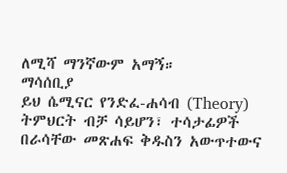ለሚሻ ማንኛውም አማኝ።
ማሳሰቢያ
ይህ ሴሚናር የንድፈ-ሐሳብ (Theory) ትምህርት ብቻ ሳይሆን፣ ተሳታፊዎች በራሳቸው መጽሐፍ ቅዱስን አውጥተውና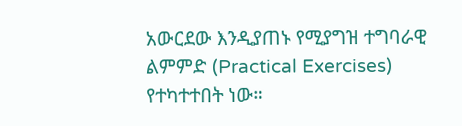አውርደው እንዲያጠኑ የሚያግዝ ተግባራዊ ልምምድ (Practical Exercises) የተካተተበት ነው።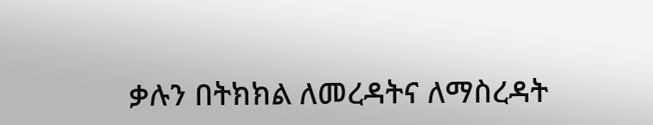ቃሉን በትክክል ለመረዳትና ለማስረዳት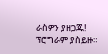ራስዎን ያዘጋጁ! ፕሮግራም ያስይዙ።